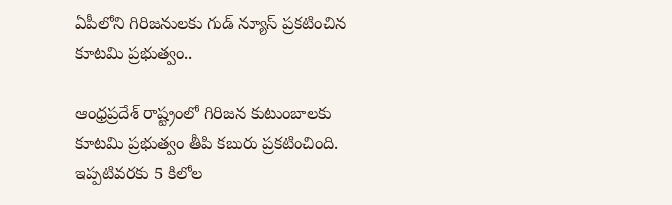ఏపీలోని గిరిజనులకు గుడ్ న్యూస్ ప్రకటించిన కూటమి ప్రభుత్వం..

ఆంధ్రప్రదేశ్ రాష్ట్రంలో గిరిజన కుటుంబాలకు కూటమి ప్రభుత్వం తీపి కబురు ప్రకటించింది. ఇప్పటివరకు 5 కిలోల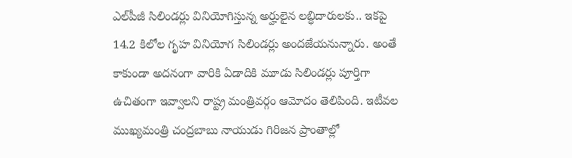ఎల్‌పీజీ సిలిండర్లు వినియోగిస్తున్న అర్హులైన లబ్ధిదారులకు.. ఇకపై 14.2 కిలోల గృహ వినియోగ సిలిండర్లు అందజేయనున్నారు. అంతే కాకుండా అదనంగా వారికి ఏడాదికి మూడు సిలిండర్లు పూర్తిగా ఉచితంగా ఇవ్వాలని రాష్ట్ర మంత్రివర్గం ఆమోదం తెలిపింది. ఇటీవల ముఖ్యమంత్రి చంద్రబాబు నాయుడు గిరిజన ప్రాంతాల్లో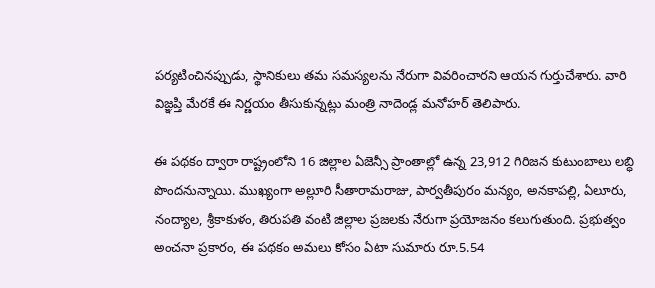పర్యటించినప్పుడు, స్థానికులు తమ సమస్యలను నేరుగా వివరించారని ఆయన గుర్తుచేశారు. వారి విజ్ఞప్తి మేరకే ఈ నిర్ణయం తీసుకున్నట్లు మంత్రి నాదెండ్ల మనోహర్ తెలిపారు.

ఈ పథకం ద్వారా రాష్ట్రంలోని 16 జిల్లాల ఏజెన్సీ ప్రాంతాల్లో ఉన్న 23,912 గిరిజన కుటుంబాలు లబ్ధి పొందనున్నాయి. ముఖ్యంగా అల్లూరి సీతారామరాజు, పార్వతీపురం మన్యం, అనకాపల్లి, ఏలూరు, నంద్యాల, శ్రీకాకుళం, తిరుపతి వంటి జిల్లాల ప్రజలకు నేరుగా ప్రయోజనం కలుగుతుంది. ప్రభుత్వం అంచనా ప్రకారం, ఈ పథకం అమలు కోసం ఏటా సుమారు రూ.5.54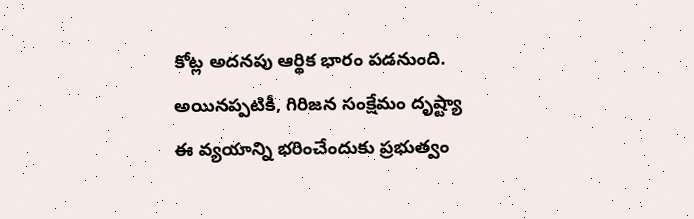కోట్ల అదనపు ఆర్థిక భారం పడనుంది. అయినప్పటికీ, గిరిజన సంక్షేమం దృష్ట్యా ఈ వ్యయాన్ని భరించేందుకు ప్రభుత్వం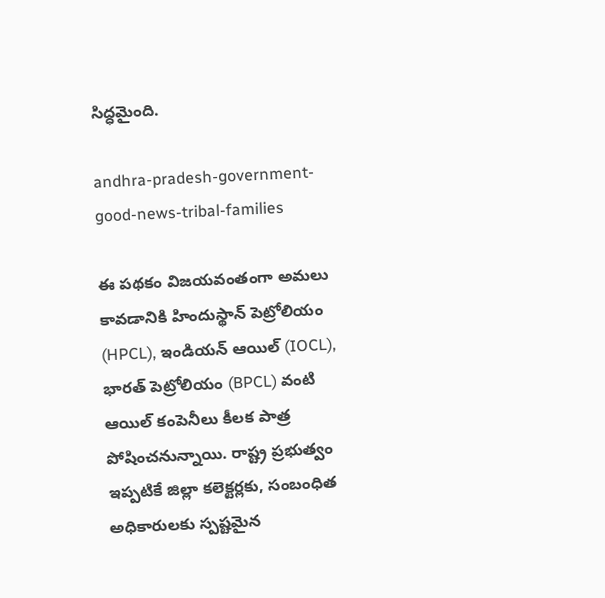సిద్ధమైంది.

andhra-pradesh-government-good-news-tribal-families

ఈ పథకం విజయవంతంగా అమలు కావడానికి హిందుస్థాన్ పెట్రోలియం (HPCL), ఇండియన్ ఆయిల్ (IOCL), భారత్ పెట్రోలియం (BPCL) వంటి ఆయిల్ కంపెనీలు కీలక పాత్ర పోషించనున్నాయి. రాష్ట్ర ప్రభుత్వం ఇప్పటికే జిల్లా కలెక్టర్లకు, సంబంధిత అధికారులకు స్పష్టమైన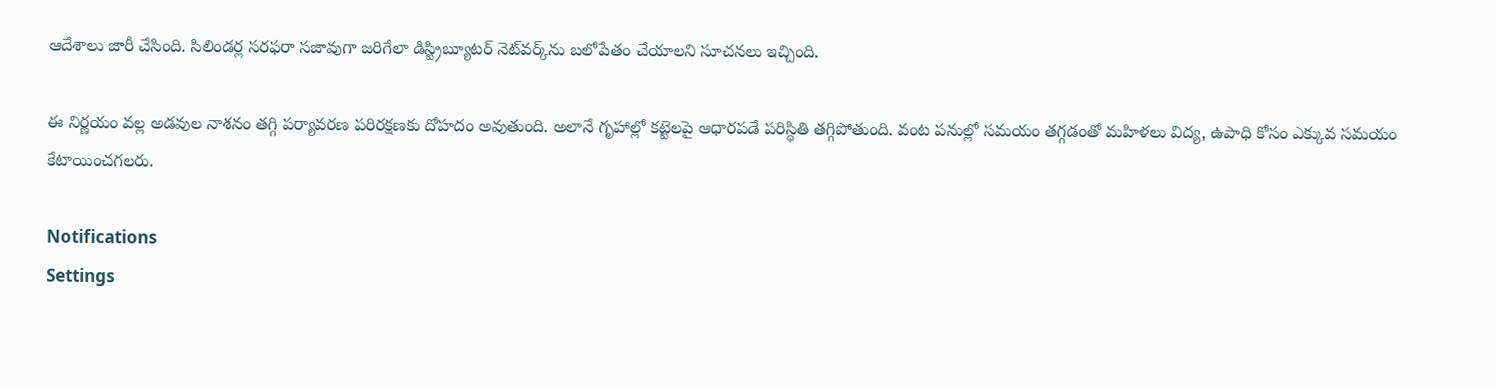ఆదేశాలు జారీ చేసింది. సిలిండర్ల సరఫరా సజావుగా జరిగేలా డిస్ట్రిబ్యూటర్ నెట్‌వర్క్‌ను బలోపేతం చేయాలని సూచనలు ఇచ్చింది.

ఈ నిర్ణయం వల్ల అడవుల నాశనం తగ్గి పర్యావరణ పరిరక్షణకు దోహదం అవుతుంది. అలానే గృహాల్లో కట్టెలపై ఆధారపడే పరిస్థితి తగ్గిపోతుంది. వంట పనుల్లో సమయం తగ్గడంతో మహిళలు విద్య, ఉపాధి కోసం ఎక్కువ సమయం కేటాయించగలరు.

Notifications
Settings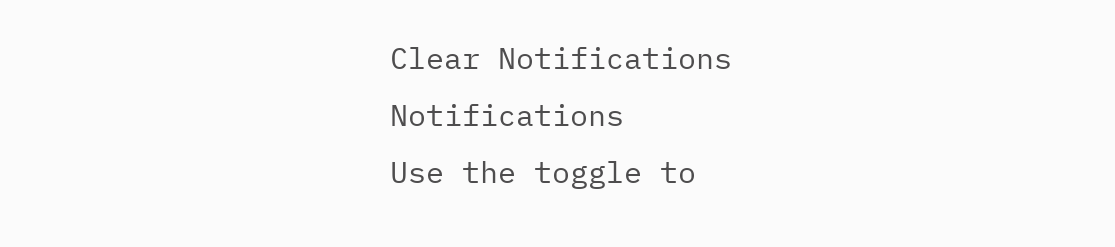Clear Notifications
Notifications
Use the toggle to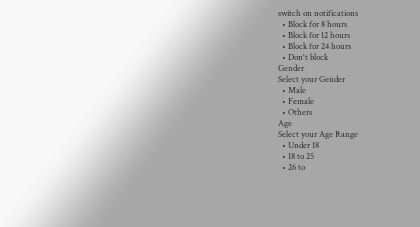switch on notifications
  • Block for 8 hours
  • Block for 12 hours
  • Block for 24 hours
  • Don't block
Gender
Select your Gender
  • Male
  • Female
  • Others
Age
Select your Age Range
  • Under 18
  • 18 to 25
  • 26 to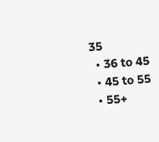35
  • 36 to 45
  • 45 to 55
  • 55+